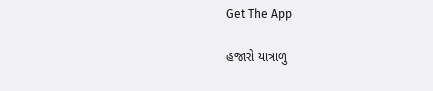Get The App

હજારો યાત્રાળુ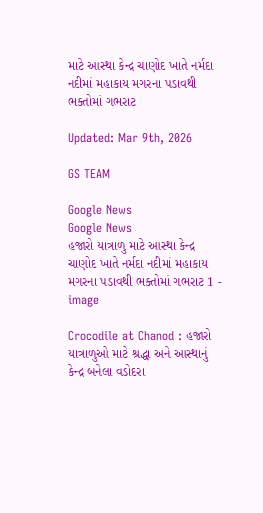માટે આસ્થા કેન્દ્ર ચાણોદ ખાતે નર્મદા નદીમાં મહાકાય મગરના પડાવથી ભક્તોમાં ગભરાટ

Updated: Mar 9th, 2026

GS TEAM

Google News
Google News
હજારો યાત્રાળુ માટે આસ્થા કેન્દ્ર ચાણોદ ખાતે નર્મદા નદીમાં મહાકાય મગરના પડાવથી ભક્તોમાં ગભરાટ 1 - image

Crocodile at Chanod : હજારો યાત્રાળુઓ માટે શ્રદ્ધા અને આસ્થાનું કેન્દ્ર બનેલા વડોદરા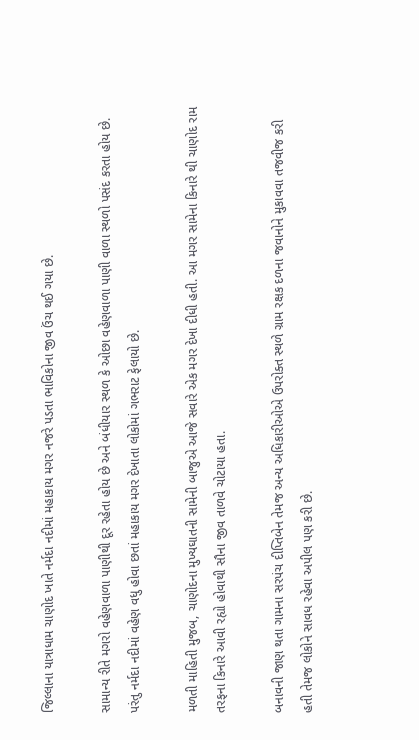જિલ્લાના યાત્રાધામ ચાણોદ ખાતે નર્મદા નદીમાં મહાકાય મગર નજરે પડતા ભાવિકોના જીવ ઉંચ થઈ ગયા છે.

સામાન્ય રીતે મગરો વહેણવાળા પાણીથી દૂર રહેતા હોય છે અને બંધીયાર સ્થળ કે ઓછા વહેણવાળા પાણી વાળા સ્થળો પસંદ કરતા હોય છે. પરંતુ નર્મદા નદીમાં વહેણ વધુ હોવા છતાં મહાકાય મગર દેખાતા લોકોમાં ગભરાટ ફેલાયો છે.

મળતી માહિતી મુજબ, ચાણોદના મુખ્યઘાતની સામેની બાજુએ આજે સવારે એક મગર દેખા દીધી હતી. આ મગર સામેના કિનારે થી ચાણોદ રામ તરફના કિનારે આવી રહ્યો હોવાથી સૌના જીવ તાળવે ચોટાયા હતા.

બનાવની જાણ થતા ગામના સરપંચ દીપ્તિબેન તેમજ અન્ય અધિકારીઓએ ઉપરોક્ત સ્થળે ગ્રામ રક્ષક દળના જવાનોને મુકાવવા તજવીજ કરી હતી તેમજ લોકોને સાવધ રહેવા અપીલ પણ કરી છે.